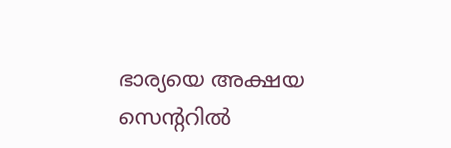ഭാര്യയെ അക്ഷയ സെൻ്ററിൽ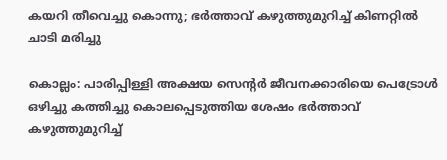കയറി തീവെച്ചു കൊന്നു; ഭർത്താവ് കഴുത്തുമുറിച്ച് കിണറ്റിൽ ചാടി മരിച്ചു

കൊല്ലം: പാരിപ്പിള്ളി അക്ഷയ സെന്റര്‍ ജീവനക്കാരിയെ പെട്രോൾ ഒഴിച്ചു കത്തിച്ചു കൊലപ്പെടുത്തിയ ശേഷം ഭര്‍ത്താവ് കഴുത്തുമുറിച്ച്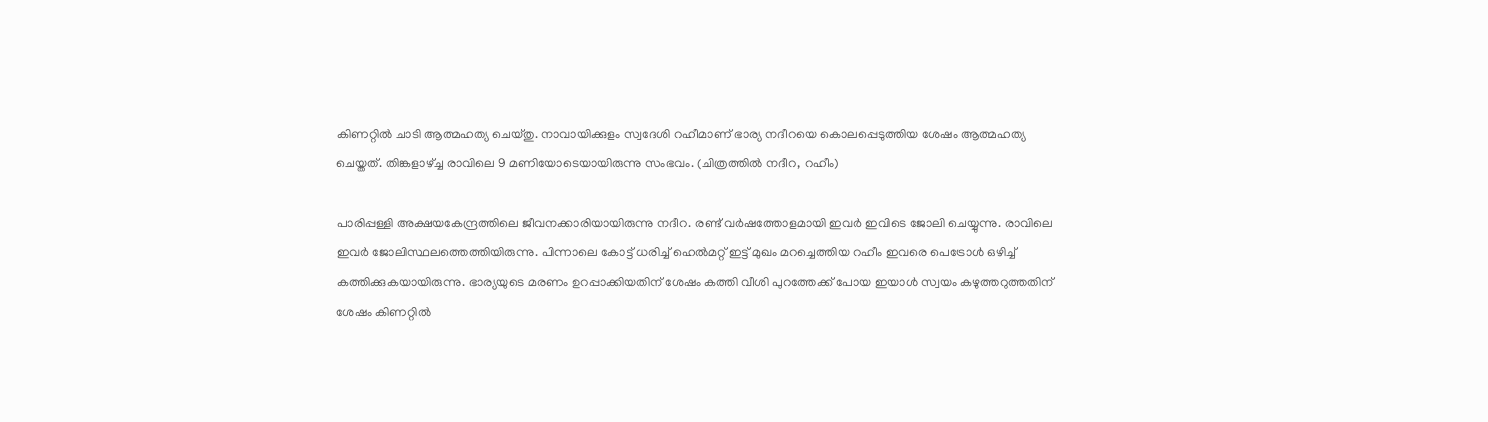കിണറ്റില്‍ ചാടി ആത്മഹത്യ ചെയ്തു. നാവായിക്കുളം സ്വദേശി റഹീമാണ് ഭാര്യ നദീറയെ കൊലപ്പെടുത്തിയ ശേഷം ആത്മഹത്യ ചെയ്തത്. തിങ്കളാഴ്ച്ച രാവിലെ 9 മണിയോടെയായിരുന്നു സംഭവം. (ചിത്രത്തിൽ നദീറ, റഹീം)

പാരിപ്പള്ളി അക്ഷയകേന്ദ്രത്തിലെ ജീവനക്കാരിയായിരുന്നു നദീറ. രണ്ട് വർഷത്തോളമായി ഇവർ ഇവിടെ ജോലി ചെയ്യുന്നു. രാവിലെ ഇവര്‍ ജോലിസ്ഥലത്തെത്തിയിരുന്നു. പിന്നാലെ കോട്ട് ധരിച്ച് ഹെൽമറ്റ് ഇട്ട് മുഖം മറച്ചെത്തിയ റഹീം ഇവരെ പെട്രോള്‍ ഒഴിച്ച് കത്തിക്കുകയായിരുന്നു. ഭാര്യയുടെ മരണം ഉറപ്പാക്കിയതിന് ശേഷം കത്തി വീശി പുറത്തേക്ക് പോയ ഇയാള്‍ സ്വയം കഴുത്തറുത്തതിന് ശേഷം കിണറ്റില്‍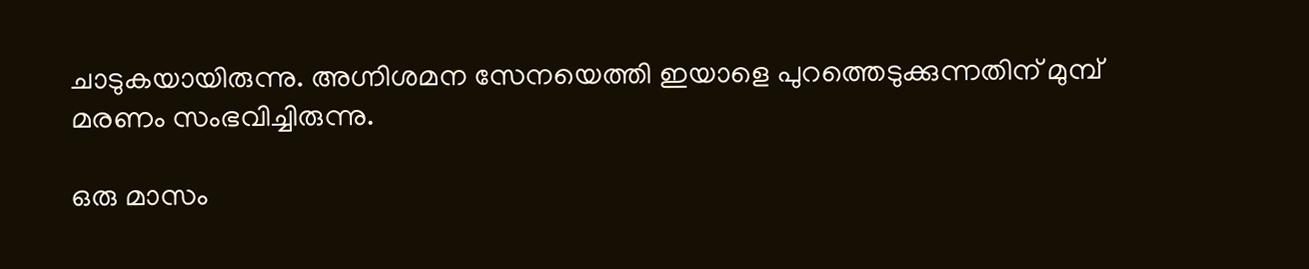ചാടുകയായിരുന്നു. അഗ്നിശമന സേനയെത്തി ഇയാളെ പുറത്തെടുക്കുന്നതിന് മുമ്പ് മരണം സംഭവിച്ചിരുന്നു.

ഒരു മാസം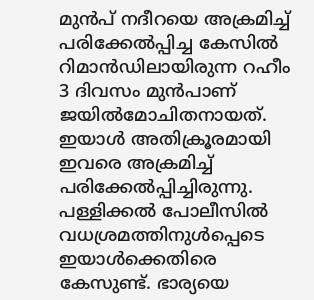മുന്‍പ് നദീറയെ അക്രമിച്ച് പരിക്കേല്‍പ്പിച്ച കേസില്‍ റിമാന്‍ഡിലായിരുന്ന റഹീം 3 ദിവസം മുന്‍പാണ് ജയില്‍മോചിതനായത്. ഇയാൾ അതിക്രൂരമായി ഇവരെ അക്രമിച്ച് പരിക്കേൽപ്പിച്ചിരുന്നു. പള്ളിക്കല്‍ പോലീസില്‍ വധശ്രമത്തിനുള്‍പ്പെടെ ഇയാള്‍ക്കെതിരെ കേസുണ്ട്. ഭാര്യയെ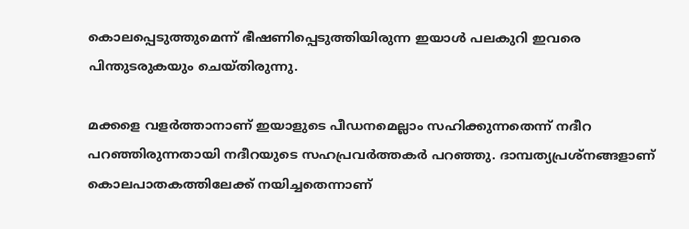കൊലപ്പെടുത്തുമെന്ന് ഭീഷണിപ്പെടുത്തിയിരുന്ന ഇയാള്‍ പലകുറി ഇവരെ പിന്തുടരുകയും ചെയ്തിരുന്നു.

മക്കളെ വളര്‍ത്താനാണ് ഇയാളുടെ പീഡനമെല്ലാം സഹിക്കുന്നതെന്ന് നദീറ പറഞ്ഞിരുന്നതായി നദീറയുടെ സഹപ്രവര്‍ത്തകര്‍ പറഞ്ഞു. ദാമ്പത്യപ്രശ്‌നങ്ങളാണ് കൊലപാതകത്തിലേക്ക് നയിച്ചതെന്നാണ്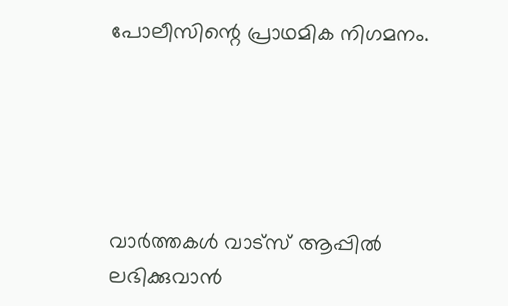പോലീസിന്റെ പ്രാഥമിക നിഗമനം.





വാർത്തകൾ വാട്സ് ആപ്പിൽ ലഭിക്കുവാൻ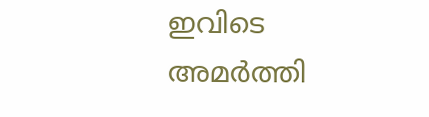ഇവിടെ അമർത്തി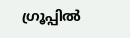ഗ്രൂപ്പിൽ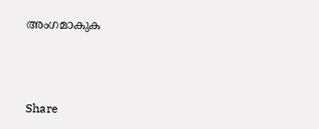അംഗമാകുക



Share